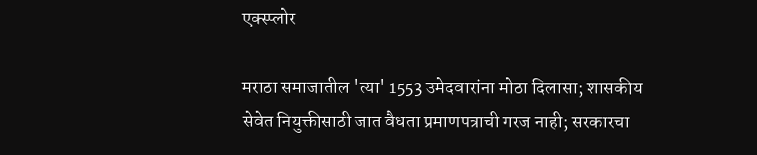एक्स्प्लोर

मराठा समाजातील 'त्या' 1553 उमेदवारांना मोठा दिलासा; शासकीय सेवेत नियुक्तीसाठी जात वैधता प्रमाणपत्राची गरज नाही; सरकारचा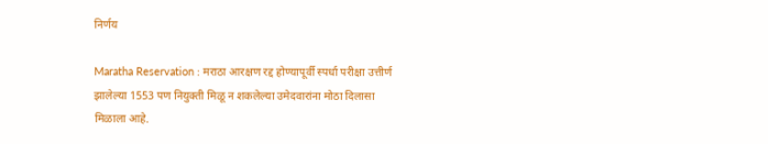निर्णय

Maratha Reservation : मराठा आरक्षण रद्द होण्यापूर्वी स्पर्धा परीक्षा उत्तीर्ण झालेल्या 1553 पण नियुक्ती मिळू न शकलेल्या उमेदवारांना मोठा दिलासा मिळाला आहे.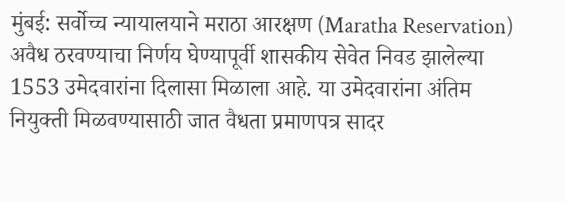मुंबई: सर्वोच्च न्यायालयाने मराठा आरक्षण (Maratha Reservation) अवैध ठरवण्याचा निर्णय घेण्यापूर्वी शासकीय सेवेत निवड झालेल्या 1553 उमेदवारांना दिलासा मिळाला आहे. या उमेदवारांना अंतिम नियुक्ती मिळवण्यासाठी जात वैधता प्रमाणपत्र सादर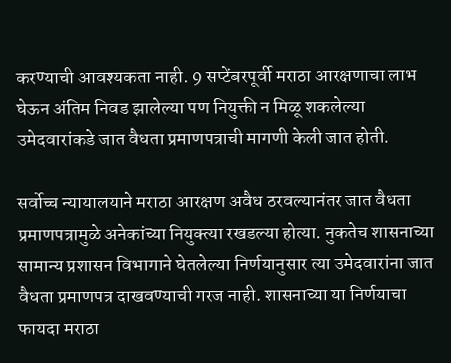करण्याची आवश्यकता नाही. 9 सप्टेंबरपूर्वी मराठा आरक्षणाचा लाभ घेऊन अंतिम निवड झालेल्या पण नियुक्ती न मिळू शकलेल्या उमेदवारांकडे जात वैधता प्रमाणपत्राची मागणी केली जात होती.

सर्वोच्च न्यायालयाने मराठा आरक्षण अवैध ठरवल्यानंतर जात वैधता प्रमाणपत्रामुळे अनेकांच्या नियुक्त्या रखडल्या होत्या. नुकतेच शासनाच्या सामान्य प्रशासन विभागाने घेतलेल्या निर्णयानुसार त्या उमेदवारांना जात वैधता प्रमाणपत्र दाखवण्याची गरज नाही. शासनाच्या या निर्णयाचा फायदा मराठा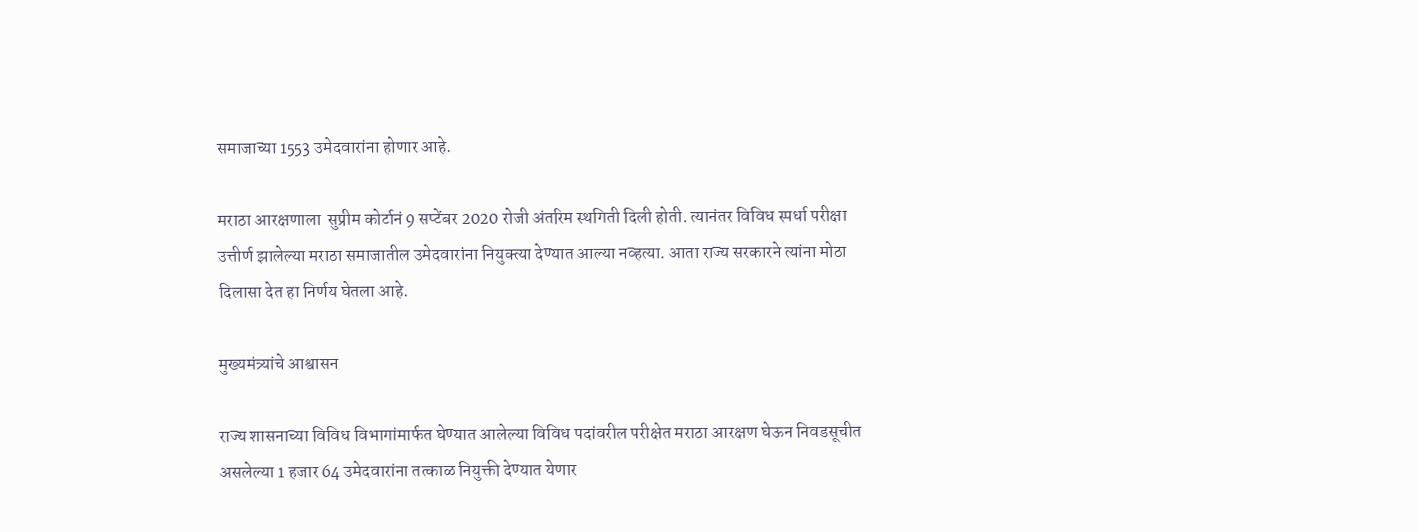समाजाच्या 1553 उमेदवारांना होणार आहे.

मराठा आरक्षणाला  सुप्रीम कोर्टानं 9 सप्टेंबर 2020 रोजी अंतरिम स्थगिती दिली होती. त्यानंतर विविध स्पर्धा परीक्षा उत्तीर्ण झालेल्या मराठा समाजातील उमेदवारांना नियुक्त्या देण्यात आल्या नव्हत्या. आता राज्य सरकारने त्यांना मोठा दिलासा देत हा निर्णय घेतला आहे.

मुख्यमंत्र्यांचे आश्वासन

राज्य शासनाच्या विविध विभागांमार्फत घेण्यात आलेल्या विविध पदांवरील परीक्षेत मराठा आरक्षण घेऊन निवडसूचीत असलेल्या 1 हजार 64 उमेदवारांना तत्काळ नियुक्ती देण्यात येणार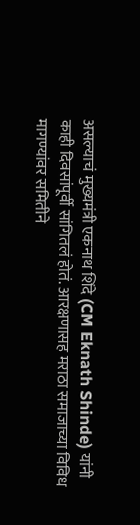असल्याचं मुख्यमंत्री एकनाथ शिंदे (CM Eknath Shinde) यांनी काही दिवसांपूर्वी सांगितलं होतं. आरक्षणासह मराठा समाजाच्या विविध मागण्यांवर समितीने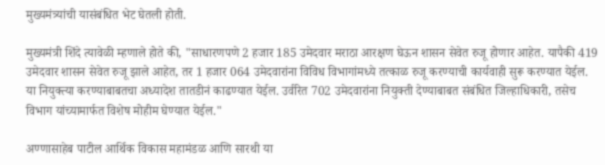मुख्यमंत्र्यांची यासंबंधित भेट घेतली होती.

मुख्यमंत्री शिंदे त्यावेळी म्हणाले होते की, "साधारणपणे 2 हजार 185 उमेदवार मराठा आरक्षण घेऊन शासन सेवेत रुजू होणार आहेत. यापैकी 419 उमेदवार शासन सेवेत रुजू झाले आहेत, तर 1 हजार 064 उमेदवारांना विविध विभागांमध्ये तत्काळ रुजू करण्याची कार्यवाही सुरू करण्यात येईल. या नियुक्त्या करण्याबाबतचा अध्यादेश तातडीनं काढण्यात येईल. उर्वरित 702 उमेदवारांना नियुक्ती देण्याबाबत संबंधित जिल्हाधिकारी, तसेच विभाग यांच्यामार्फत विशेष मोहीम घेण्यात येईल."

अण्णासाहेब पाटील आर्थिक विकास महामंडळ आणि सारथी या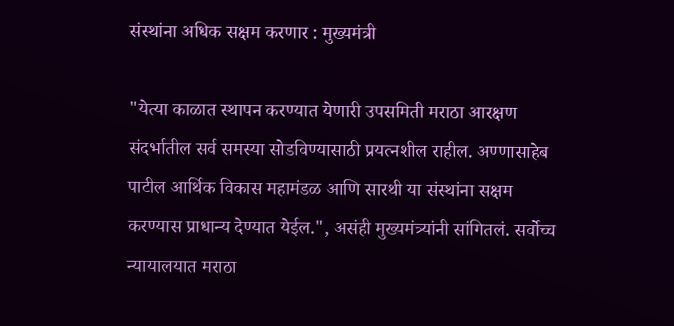संस्थांना अधिक सक्षम करणार : मुख्यमंत्री

"येत्या काळात स्थापन करण्यात येणारी उपसमिती मराठा आरक्षण संदर्भातील सर्व समस्या सोडविण्यासाठी प्रयत्नशील राहील. अण्णासाहेब पाटील आर्थिक विकास महामंडळ आणि सारथी या संस्थांना सक्षम करण्यास प्राधान्य देण्यात येईल.", असंही मुख्यमंत्र्यांनी सांगितलं. सर्वोच्च न्यायालयात मराठा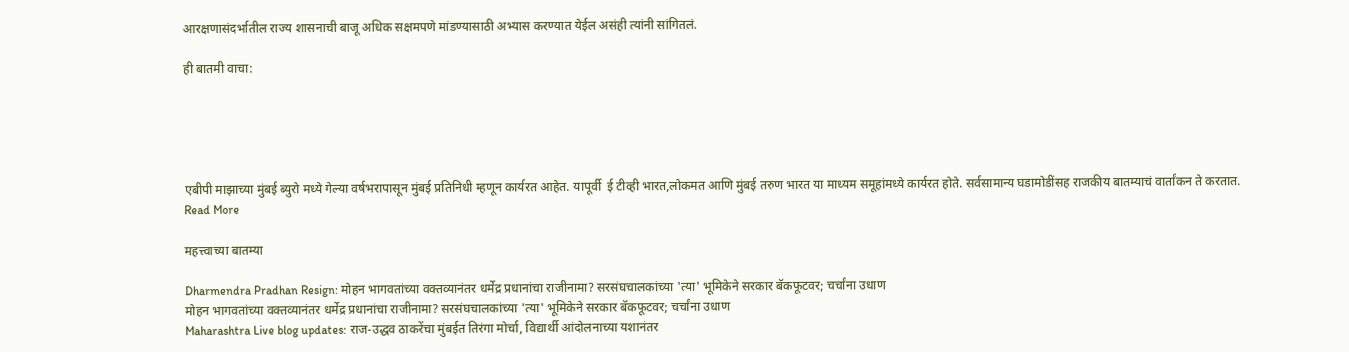आरक्षणासंदर्भातील राज्य शासनाची बाजू अधिक सक्षमपणे मांडण्यासाठी अभ्यास करण्यात येईल असंही त्यांनी सांगितलं.

ही बातमी वाचा:





एबीपी माझाच्या मुंबई ब्युरो मध्ये गेल्या वर्षभरापासून मुंबई प्रतिनिधी म्हणून कार्यरत आहेत. यापूर्वी  ई टीव्ही भारत,लोकमत आणि मुंबई तरुण भारत या माध्यम समूहांमध्ये कार्यरत होते. सर्वसामान्य घडामोडींसह राजकीय बातम्याचं वार्तांकन ते करतात.
Read More

महत्त्वाच्या बातम्या

Dharmendra Pradhan Resign: मोहन भागवतांच्या वक्तव्यानंतर धर्मेद्र प्रधानांचा राजीनामा? सरसंघचालकांच्या 'त्या' भूमिकेने सरकार बॅकफूटवर; चर्चांना उधाण
मोहन भागवतांच्या वक्तव्यानंतर धर्मेद्र प्रधानांचा राजीनामा? सरसंघचालकांच्या 'त्या' भूमिकेने सरकार बॅकफूटवर; चर्चांना उधाण
Maharashtra Live blog updates: राज-उद्धव ठाकरेंचा मुंबईत तिरंगा मोर्चा, विद्यार्थी आंदोलनाच्या यशानंतर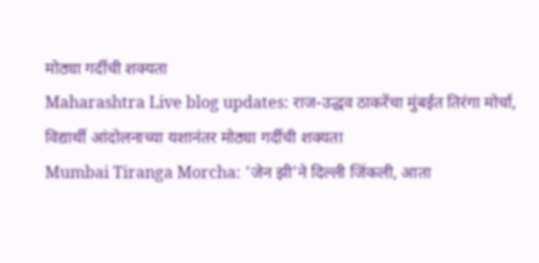मोठ्या गर्दीची शक्यता
Maharashtra Live blog updates: राज-उद्धव ठाकरेंचा मुंबईत तिरंगा मोर्चा, विद्यार्थी आंदोलनाच्या यशानंतर मोठ्या गर्दीची शक्यता
Mumbai Tiranga Morcha: 'जेन झी'ने दिल्ली जिंकली, आता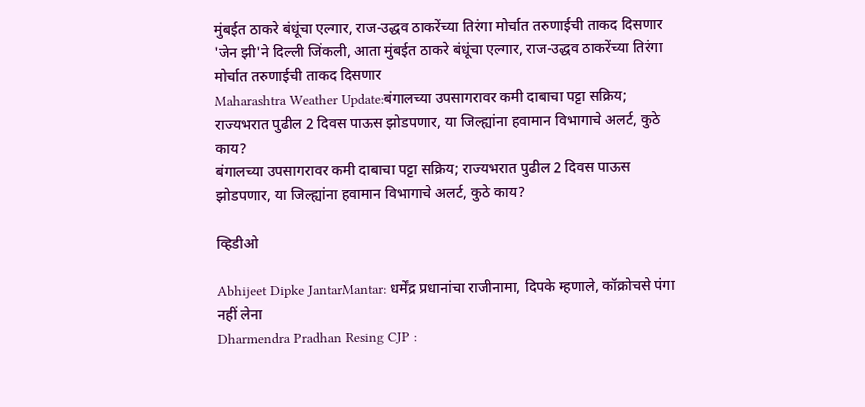मुंबईत ठाकरे बंधूंचा एल्गार, राज-उद्धव ठाकरेंच्या तिरंगा मोर्चात तरुणाईची ताकद दिसणार
'जेन झी'ने दिल्ली जिंकली, आता मुंबईत ठाकरे बंधूंचा एल्गार, राज-उद्धव ठाकरेंच्या तिरंगा मोर्चात तरुणाईची ताकद दिसणार
Maharashtra Weather Update:बंगालच्या उपसागरावर कमी दाबाचा पट्टा सक्रिय; राज्यभरात पुढील 2 दिवस पाऊस झोडपणार, या जिल्ह्यांना हवामान विभागाचे अलर्ट, कुठे काय?
बंगालच्या उपसागरावर कमी दाबाचा पट्टा सक्रिय; राज्यभरात पुढील 2 दिवस पाऊस झोडपणार, या जिल्ह्यांना हवामान विभागाचे अलर्ट, कुठे काय?

व्हिडीओ

Abhijeet Dipke JantarMantar: धर्मेंद्र प्रधानांचा राजीनामा, दिपके म्हणाले, कॉक्रोचसे पंगा नहीं लेना
Dharmendra Pradhan Resing CJP :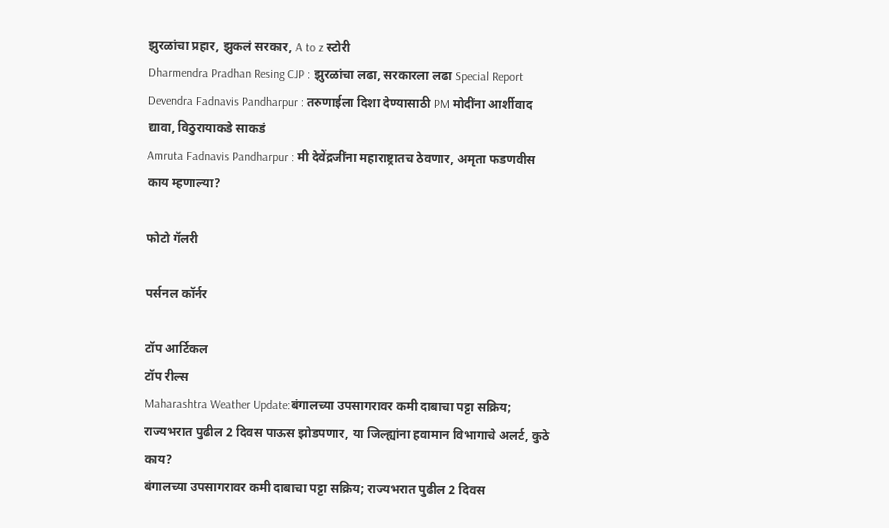झुरळांचा प्रहार, झुकलं सरकार, A to z स्टोरी
Dharmendra Pradhan Resing CJP : झुरळांचा लढा, सरकारला लढा Special Report
Devendra Fadnavis Pandharpur : तरुणाईला दिशा देण्यासाठी PM मोदींना आर्शीवाद द्यावा, विठुरायाकडे साकडं
Amruta Fadnavis Pandharpur : मी देवेंद्रजींना महाराष्ट्रातच ठेवणार, अमृता फडणवीस काय म्हणाल्या?

फोटो गॅलरी

पर्सनल कॉर्नर

टॉप आर्टिकल
टॉप रील्स
Maharashtra Weather Update:बंगालच्या उपसागरावर कमी दाबाचा पट्टा सक्रिय; राज्यभरात पुढील 2 दिवस पाऊस झोडपणार, या जिल्ह्यांना हवामान विभागाचे अलर्ट, कुठे काय?
बंगालच्या उपसागरावर कमी दाबाचा पट्टा सक्रिय; राज्यभरात पुढील 2 दिवस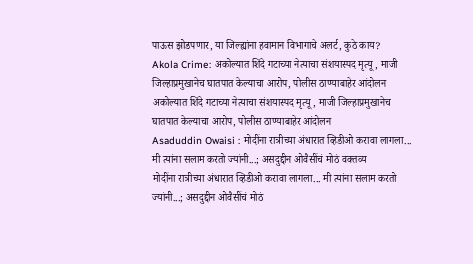पाऊस झोडपणार, या जिल्ह्यांना हवामान विभागाचे अलर्ट, कुठे काय?
Akola Crime: अकोल्यात शिंदे गटाच्या नेत्याचा संशयास्पद मृत्यू, माजी जिल्हाप्रमुखानेच घातपात केल्याचा आरोप, पोलीस ठाण्याबाहेर आंदोलन
अकोल्यात शिंदे गटाच्या नेत्याचा संशयास्पद मृत्यू, माजी जिल्हाप्रमुखानेच घातपात केल्याचा आरोप, पोलीस ठाण्याबाहेर आंदोलन
Asaduddin Owaisi : मोदींना रात्रीच्या अंधारात व्हिडीओ करावा लागला... मी त्यांना सलाम करतो ज्यांनी...; असदुद्दीन ओवैसींचं मोठं वक्तव्य
मोदींना रात्रीच्या अंधारात व्हिडीओ करावा लागला... मी त्यांना सलाम करतो ज्यांनी...; असदुद्दीन ओवैसींचं मोठं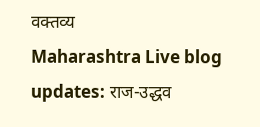वक्तव्य
Maharashtra Live blog updates: राज-उद्धव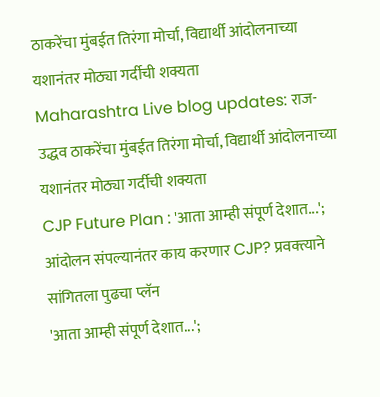ठाकरेंचा मुंबईत तिरंगा मोर्चा, विद्यार्थी आंदोलनाच्या यशानंतर मोठ्या गर्दीची शक्यता
Maharashtra Live blog updates: राज-उद्धव ठाकरेंचा मुंबईत तिरंगा मोर्चा, विद्यार्थी आंदोलनाच्या यशानंतर मोठ्या गर्दीची शक्यता
CJP Future Plan : 'आता आम्ही संपूर्ण देशात...'; आंदोलन संपल्यानंतर काय करणार CJP? प्रवक्त्याने सांगितला पुढचा प्लॅन
'आता आम्ही संपूर्ण देशात...';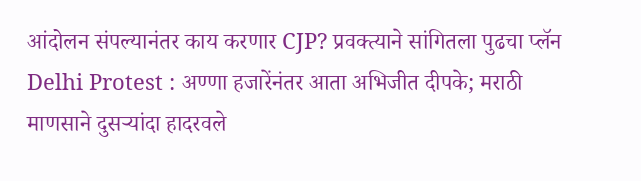आंदोलन संपल्यानंतर काय करणार CJP? प्रवक्त्याने सांगितला पुढचा प्लॅन
Delhi Protest : अण्णा हजारेंनंतर आता अभिजीत दीपके; मराठी माणसाने दुसऱ्यांदा हादरवले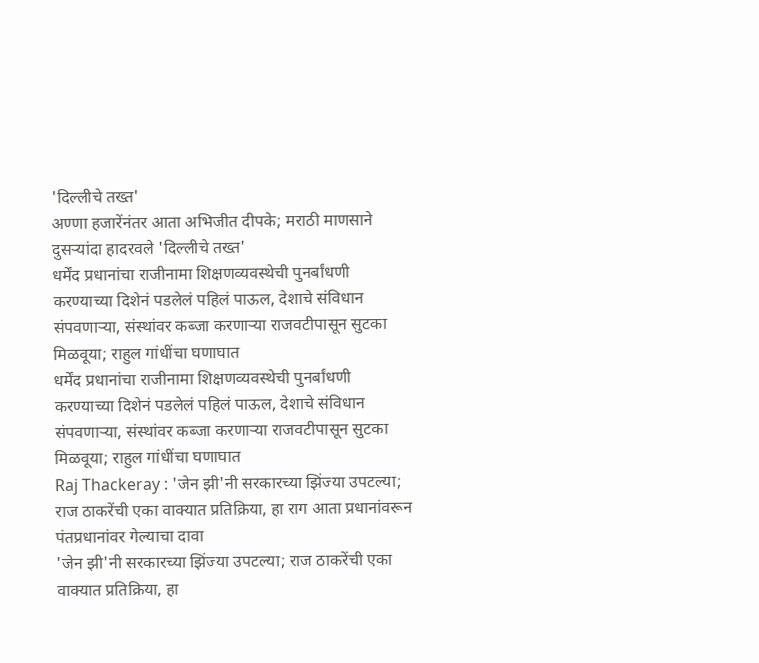'दिल्लीचे तख्त'
अण्णा हजारेंनंतर आता अभिजीत दीपके; मराठी माणसाने दुसऱ्यांदा हादरवले 'दिल्लीचे तख्त'
धर्मेंद प्रधानांचा राजीनामा शिक्षणव्यवस्थेची पुनर्बांधणी करण्याच्या दिशेनं पडलेलं पहिलं पाऊल, देशाचे संविधान संपवणाऱ्या, संस्थांवर कब्जा करणाऱ्या राजवटीपासून सुटका मिळवूया; राहुल गांधींचा घणाघात
धर्मेंद प्रधानांचा राजीनामा शिक्षणव्यवस्थेची पुनर्बांधणी करण्याच्या दिशेनं पडलेलं पहिलं पाऊल, देशाचे संविधान संपवणाऱ्या, संस्थांवर कब्जा करणाऱ्या राजवटीपासून सुटका मिळवूया; राहुल गांधींचा घणाघात
Raj Thackeray : 'जेन झी'नी सरकारच्या झिंज्या उपटल्या; राज ठाकरेंची एका वाक्यात प्रतिक्रिया, हा राग आता प्रधानांवरून पंतप्रधानांवर गेल्याचा दावा
'जेन झी'नी सरकारच्या झिंज्या उपटल्या; राज ठाकरेंची एका वाक्यात प्रतिक्रिया, हा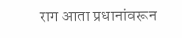राग आता प्रधानांवरून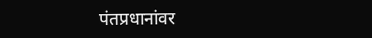पंतप्रधानांवर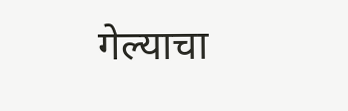गेल्याचा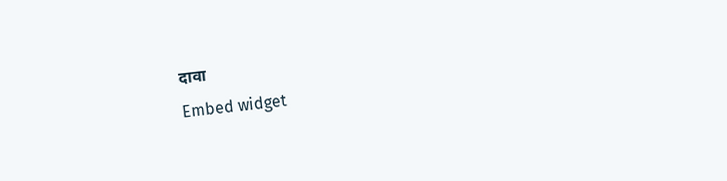दावा
Embed widget